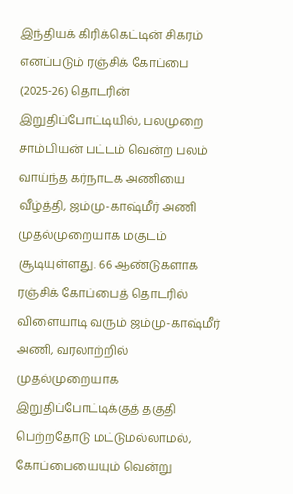இந்தியக் கிரிக்கெட்டின் சிகரம் எனப்படும் ரஞ்சிக் கோப்பை (2025-26) தொடரின் இறுதிப்போட்டியில், பலமுறை சாம்பியன் பட்டம் வென்ற பலம் வாய்ந்த கர்நாடக அணியை வீழ்த்தி, ஜம்மு-காஷ்மீர் அணி முதல்முறையாக மகுடம் சூடியுள்ளது. 66 ஆண்டுகளாக ரஞ்சிக் கோப்பைத் தொடரில் விளையாடி வரும் ஜம்மு-காஷ்மீர் அணி, வரலாற்றில் முதல்முறையாக இறுதிப்போட்டிக்குத் தகுதி பெற்றதோடு மட்டுமல்லாமல், கோப்பையையும் வென்று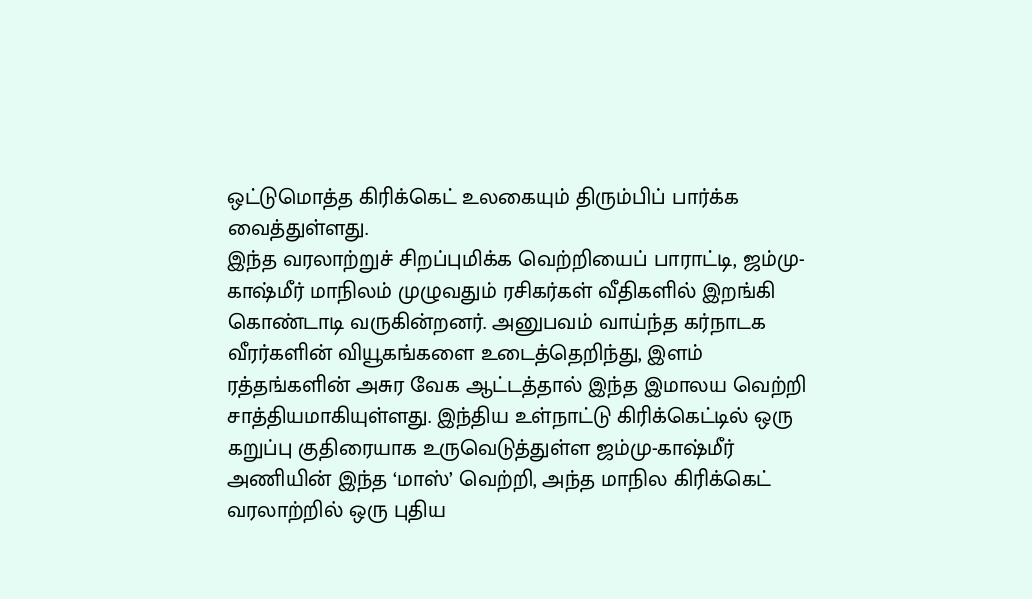ஒட்டுமொத்த கிரிக்கெட் உலகையும் திரும்பிப் பார்க்க வைத்துள்ளது.
இந்த வரலாற்றுச் சிறப்புமிக்க வெற்றியைப் பாராட்டி, ஜம்மு-காஷ்மீர் மாநிலம் முழுவதும் ரசிகர்கள் வீதிகளில் இறங்கி கொண்டாடி வருகின்றனர். அனுபவம் வாய்ந்த கர்நாடக வீரர்களின் வியூகங்களை உடைத்தெறிந்து, இளம் ரத்தங்களின் அசுர வேக ஆட்டத்தால் இந்த இமாலய வெற்றி சாத்தியமாகியுள்ளது. இந்திய உள்நாட்டு கிரிக்கெட்டில் ஒரு கறுப்பு குதிரையாக உருவெடுத்துள்ள ஜம்மு-காஷ்மீர் அணியின் இந்த ‘மாஸ்’ வெற்றி, அந்த மாநில கிரிக்கெட் வரலாற்றில் ஒரு புதிய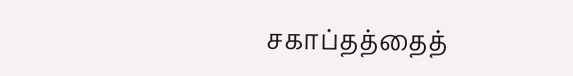சகாப்தத்தைத்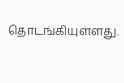தொடங்கியுள்ளது.